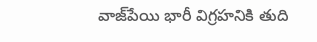వాజ్‌పేయి భారీ విగ్రహనికి తుది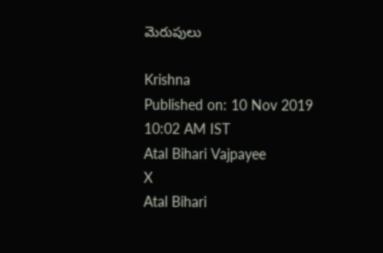మెరుపులు

Krishna
Published on: 10 Nov 2019 10:02 AM IST
Atal Bihari Vajpayee
X
Atal Bihari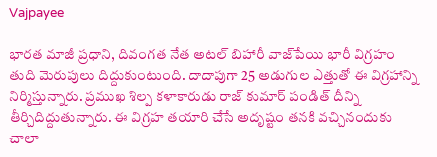Vajpayee

భారత మాజీ ప్రధాని, దివంగత నేత అటల్ బిహారీ వాజ్‌పేయి భారీ విగ్రహం తుది మెరుపులు దిద్దుకుంటుంది. దాదాపుగా 25 అడుగుల ఎత్తుతో ఈ విగ్రహాన్ని నిర్మిస్తున్నారు. ప్రముఖ శిల్ప కళాకారుడు రాజ్‌ కుమార్ పండిత్ దీన్ని తీర్చిదిద్దుతున్నారు. ఈ విగ్రహ తయారి చేసే అదృష్టం తనకి వచ్చినందుకు చాలా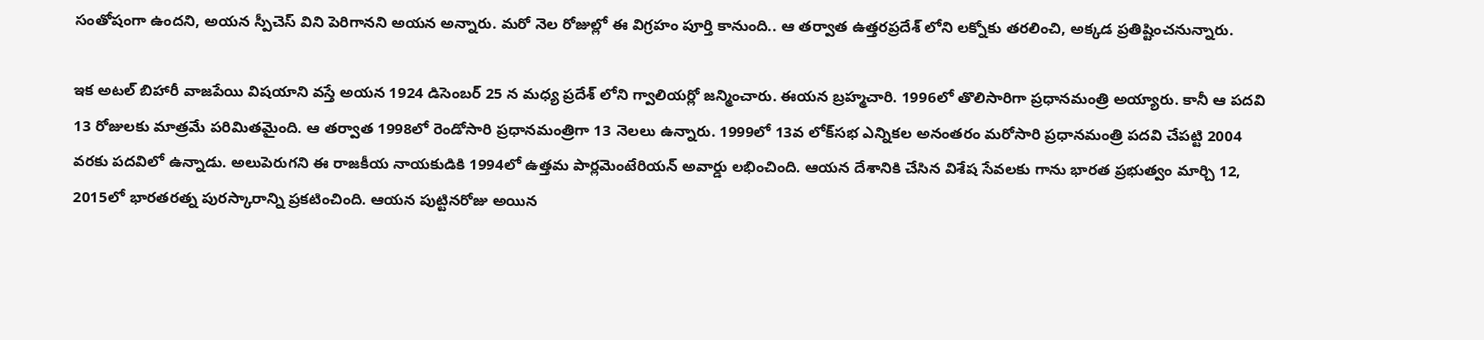సంతోషంగా ఉందని, అయన స్పీచెస్ విని పెరిగానని అయన అన్నారు. మరో నెల రోజుల్లో ఈ విగ్రహం పూర్తి కానుంది.. ఆ తర్వాత ఉత్తరప్రదేశ్ లోని లక్నోకు తరలించి, అక్కడ ప్రతిష్టించనున్నారు.

ఇక అటల్ బిహారీ వాజపేయి విషయాని వస్తే అయన 1924 డిసెంబర్ 25 న మధ్య ప్రదేశ్ లోని గ్వాలియర్లో జన్మించారు. ఈయన బ్రహ్మచారి. 1996లో తొలిసారిగా ప్రధానమంత్రి అయ్యారు. కానీ ఆ పదవి 13 రోజులకు మాత్రమే పరిమితమైంది. ఆ తర్వాత 1998లో రెండోసారి ప్రధానమంత్రిగా 13 నెలలు ఉన్నారు. 1999లో 13వ లోక్‌సభ ఎన్నికల అనంతరం మరోసారి ప్రధానమంత్రి పదవి చేపట్టి 2004 వరకు పదవిలో ఉన్నాడు. అలుపెరుగని ఈ రాజకీయ నాయకుడికి 1994లో ఉత్తమ పార్లమెంటేరియన్ అవార్డు లభించింది. ఆయన దేశానికి చేసిన విశేష సేవలకు గాను భారత ప్రభుత్వం మార్చి 12, 2015లో భారతరత్న పురస్కారాన్ని ప్రకటించింది. ఆయన పుట్టినరోజు అయిన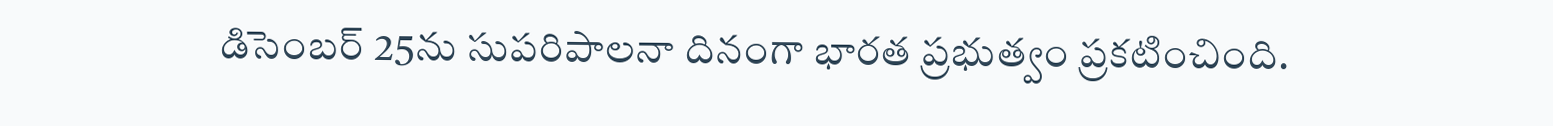డిసెంబర్ 25ను సుపరిపాలనా దినంగా భారత ప్రభుత్వం ప్రకటించింది.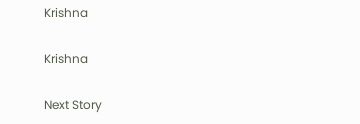Krishna

Krishna

Next Story